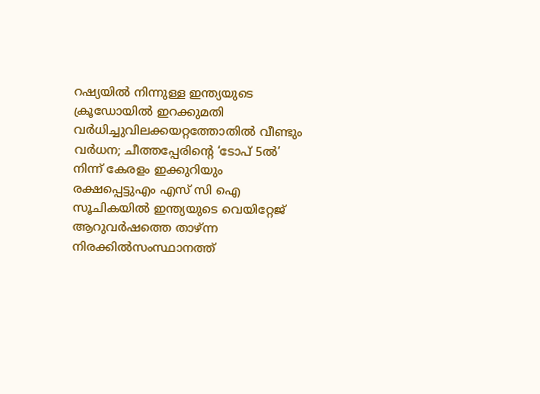റഷ്യയിൽ നിന്നുള്ള ഇന്ത്യയുടെ ക്രൂഡോയിൽ ഇറക്കുമതി വർധിച്ചുവിലക്കയറ്റത്തോതിൽ വീണ്ടും വർധന; ചീത്തപ്പേരിന്റെ ‘ടോപ് 5ൽ’ നിന്ന് കേരളം ഇക്കുറിയും രക്ഷപ്പെട്ടുഎം എസ് സി ഐ സൂചികയില്‍ ഇന്ത്യയുടെ വെയിറ്റേജ് ആറുവര്‍ഷത്തെ താഴ്ന്ന നിരക്കില്‍സംസ്ഥാനത്ത്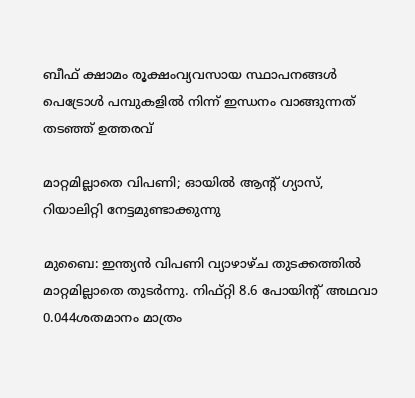ബീഫ് ക്ഷാമം രൂക്ഷംവ്യവസായ സ്ഥാപനങ്ങൾ പെട്രോൾ പമ്പുകളിൽ നിന്ന് ഇന്ധനം വാങ്ങുന്നത് തടഞ്ഞ് ഉത്തരവ്

മാറ്റമില്ലാതെ വിപണി; ഓയില്‍ ആന്റ് ഗ്യാസ്, റിയാലിറ്റി നേട്ടമുണ്ടാക്കുന്നു

മുബൈ: ഇന്ത്യന്‍ വിപണി വ്യാഴാഴ്ച തുടക്കത്തില്‍ മാറ്റമില്ലാതെ തുടര്‍ന്നു. നിഫ്റ്റി 8.6 പോയിന്റ് അഥവാ 0.044ശതമാനം മാത്രം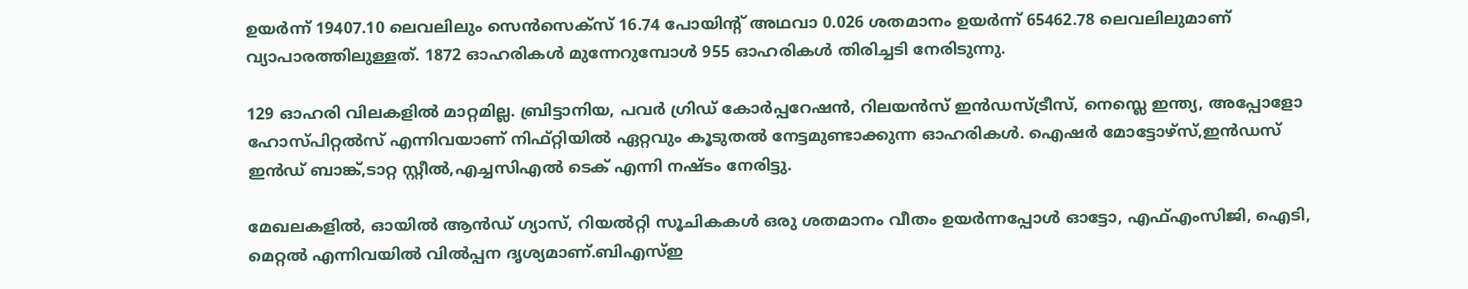ഉയര്‍ന്ന് 19407.10 ലെവലിലും സെന്‍സെക്‌സ് 16.74 പോയിന്റ് അഥവാ 0.026 ശതമാനം ഉയര്‍ന്ന് 65462.78 ലെവലിലുമാണ് വ്യാപാരത്തിലുള്ളത്. 1872 ഓഹരികള്‍ മുന്നേറുമ്പോള്‍ 955 ഓഹരികള്‍ തിരിച്ചടി നേരിടുന്നു.

129 ഓഹരി വിലകളില്‍ മാറ്റമില്ല. ബ്രിട്ടാനിയ, പവര്‍ ഗ്രിഡ് കോര്‍പ്പറേഷന്‍, റിലയന്‍സ് ഇന്‍ഡസ്ട്രീസ്, നെസ്ലെ ഇന്ത്യ, അപ്പോളോ ഹോസ്പിറ്റല്‍സ് എന്നിവയാണ് നിഫ്റ്റിയില്‍ ഏറ്റവും കൂടുതല്‍ നേട്ടമുണ്ടാക്കുന്ന ഓഹരികള്‍. ഐഷര്‍ മോട്ടോഴ്‌സ്,ഇന്‍ഡസ് ഇന്‍ഡ് ബാങ്ക്,ടാറ്റ സ്റ്റീല്‍,എച്ചസിഎല്‍ ടെക് എന്നി നഷ്ടം നേരിട്ടു.

മേഖലകളില്‍, ഓയില്‍ ആന്‍ഡ് ഗ്യാസ്, റിയല്‍റ്റി സൂചികകള്‍ ഒരു ശതമാനം വീതം ഉയര്‍ന്നപ്പോള്‍ ഓട്ടോ, എഫ്എംസിജി, ഐടി, മെറ്റല്‍ എന്നിവയില്‍ വില്‍പ്പന ദൃശ്യമാണ്.ബിഎസ്ഇ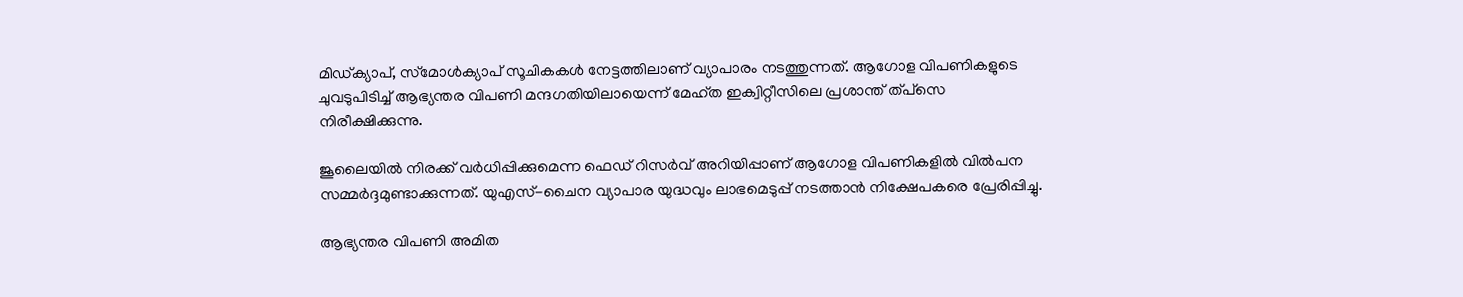മിഡ്ക്യാപ്, സ്‌മോള്‍ക്യാപ് സൂചികകള്‍ നേട്ടത്തിലാണ് വ്യാപാരം നടത്തുന്നത്. ആഗോള വിപണികളുടെ ചുവടുപിടിച്ച് ആഭ്യന്തര വിപണി മന്ദഗതിയിലായെന്ന് മേഹ്ത ഇക്വിറ്റീസിലെ പ്രശാന്ത് ത്പ്‌സെ നിരീക്ഷിക്കുന്നു.

ജൂലൈയില്‍ നിരക്ക് വര്‍ധിപ്പിക്കുമെന്ന ഫെഡ് റിസര്‍വ് അറിയിപ്പാണ് ആഗോള വിപണികളില്‍ വില്‍പന സമ്മര്‍ദ്ദമുണ്ടാക്കുന്നത്. യുഎസ്-ചൈന വ്യാപാര യുദ്ധവും ലാഭമെടുപ്പ് നടത്താന്‍ നിക്ഷേപകരെ പ്രേരിപ്പിച്ചു.

ആഭ്യന്തര വിപണി അമിത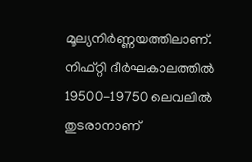മൂല്യനിര്‍ണ്ണയത്തിലാണ്. നിഫ്റ്റി ദീര്‍ഘകാലത്തില്‍ 19500-19750 ലെവലില്‍ തുടരാനാണ്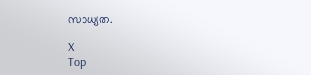സാധ്യത.

X
Top